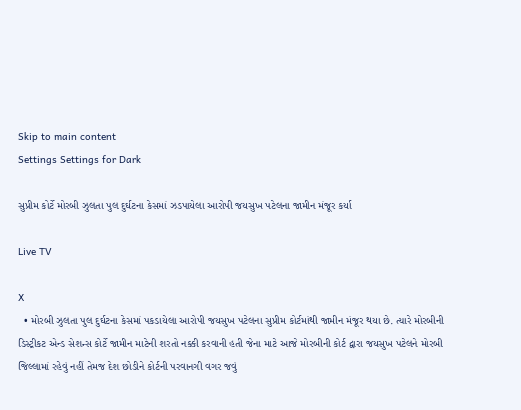Skip to main content
Settings Settings for Dark

સુપ્રીમ કોર્ટે મોરબી ઝુલતા પુલ દુર્ઘટના કેસમાં ઝડપાયેલા આરોપી જયસુખ પટેલના જામીન મંજૂર કર્યા

Live TV

X
  • મોરબી ઝુલતા પુલ દુર્ઘટના કેસમાં પકડાયેલા આરોપી જયસુખ પટેલના સુપ્રીમ કોર્ટમાંથી જામીન મંજૂર થયા છે. ત્યારે મોરબીની ડિસ્ટ્રીકટ એન્ડ સેશન્સ કોર્ટે જામીન માટેની શરતો નક્કી કરવાની હતી જેના માટે આજે મોરબીની કોર્ટ દ્વારા જયસુખ પટેલને મોરબી જિલ્લામાં રહેવું નહીં તેમજ દેશ છોડીને કોર્ટની પરવાનગી વગર જવું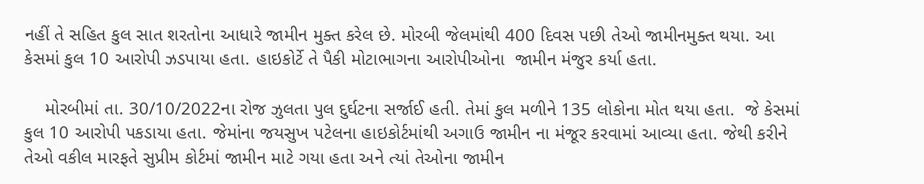નહીં તે સહિત કુલ સાત શરતોના આધારે જામીન મુક્ત કરેલ છે. મોરબી જેલમાંથી 400 દિવસ પછી તેઓ જામીનમુક્ત થયા. આ કેસમાં કુલ 10 આરોપી ઝડપાયા હતા. હાઇકોર્ટે તે પૈકી મોટાભાગના આરોપીઓના  જામીન મંજુર કર્યા હતા.

    મોરબીમાં તા. 30/10/2022ના રોજ ઝુલતા પુલ દુર્ઘટના સર્જાઈ હતી. તેમાં કુલ મળીને 135 લોકોના મોત થયા હતા.  જે કેસમાં કુલ 10 આરોપી પકડાયા હતા. જેમાંના જયસુખ પટેલના હાઇકોર્ટમાંથી અગાઉ જામીન ના મંજૂર કરવામાં આવ્યા હતા. જેથી કરીને તેઓ વકીલ મારફતે સુપ્રીમ કોર્ટમાં જામીન માટે ગયા હતા અને ત્યાં તેઓના જામીન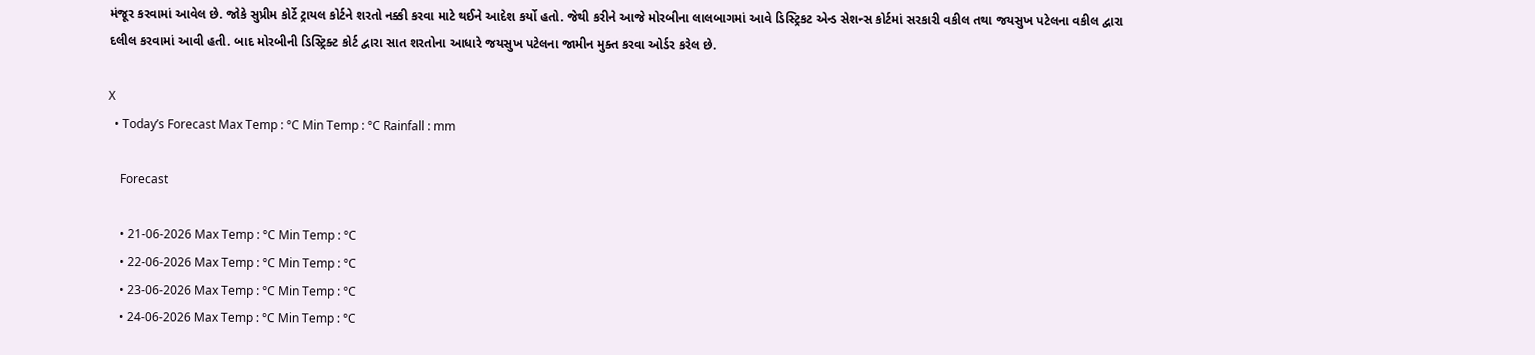મંજૂર કરવામાં આવેલ છે. જોકે સુપ્રીમ કોર્ટે ટ્રાયલ કોર્ટને શરતો નક્કી કરવા માટે થઈને આદેશ કર્યો હતો. જેથી કરીને આજે મોરબીના લાલબાગમાં આવે ડિસ્ટ્રિકટ એન્ડ સેશન્સ કોર્ટમાં સરકારી વકીલ તથા જયસુખ પટેલના વકીલ દ્વારા દલીલ કરવામાં આવી હતી. બાદ મોરબીની ડિસ્ટ્રિક્ટ કોર્ટ દ્વારા સાત શરતોના આધારે જયસુખ પટેલના જામીન મુક્ત કરવા ઓર્ડર કરેલ છે.

X
  • Today’s Forecast Max Temp : °C Min Temp : °C Rainfall : mm

    Forecast

    • 21-06-2026 Max Temp : °C Min Temp : °C
    • 22-06-2026 Max Temp : °C Min Temp : °C
    • 23-06-2026 Max Temp : °C Min Temp : °C
    • 24-06-2026 Max Temp : °C Min Temp : °C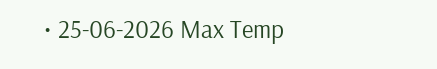• 25-06-2026 Max Temp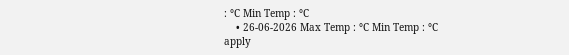: °C Min Temp : °C
    • 26-06-2026 Max Temp : °C Min Temp : °C
apply